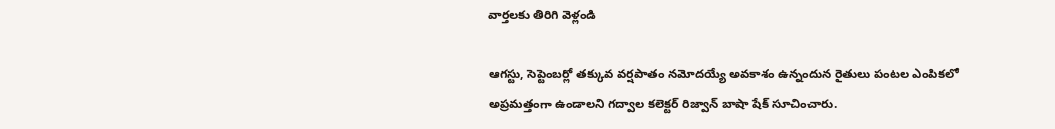వార్తలకు తిరిగి వెళ్లండి

ఆగస్టు, సెప్టెంబర్లో తక్కువ వర్షపాతం నమోదయ్యే అవకాశం ఉన్నందున రైతులు పంటల ఎంపికలో అప్రమత్తంగా ఉండాలని గద్వాల కలెక్టర్ రిజ్వాన్ బాషా షేక్ సూచించారు.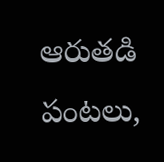ఆరుతడి పంటలు,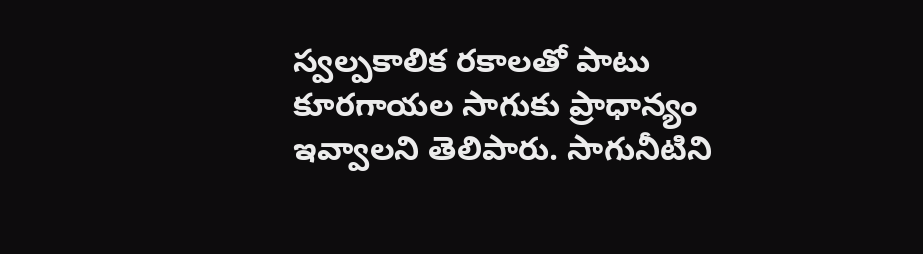స్వల్పకాలిక రకాలతో పాటు కూరగాయల సాగుకు ప్రాధాన్యం ఇవ్వాలని తెలిపారు. సాగునీటిని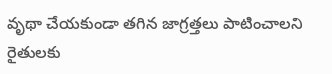వృథా చేయకుండా తగిన జాగ్రత్తలు పాటించాలని రైతులకు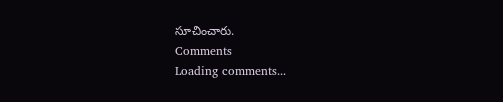సూచించారు.
Comments
Loading comments...